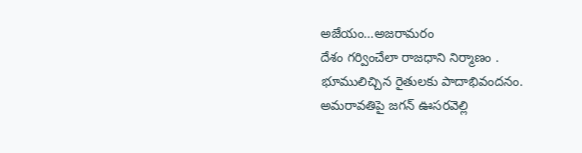అజేయం…అజరామరం
దేశం గర్వించేలా రాజధాని నిర్మాణం . భూములిచ్చిన రైతులకు పాదాభివందనం. అమరావతిపై జగన్ ఊసరవెల్లి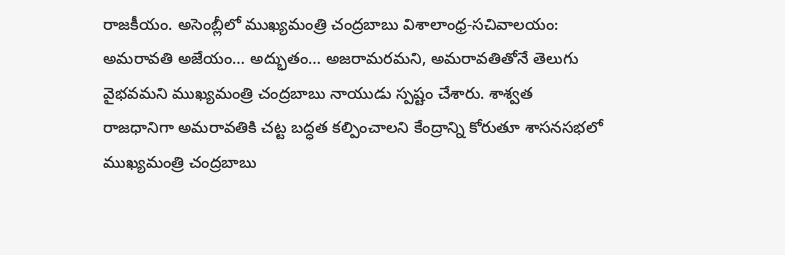రాజకీయం. అసెంబ్లీలో ముఖ్యమంత్రి చంద్రబాబు విశాలాంధ్ర-సచివాలయం: అమరావతి అజేయం… అద్భుతం… అజరామరమని, అమరావతితోనే తెలుగు వైభవమని ముఖ్యమంత్రి చంద్రబాబు నాయుడు స్పష్టం చేశారు. శాశ్వత రాజధానిగా అమరావతికి చట్ట బద్ధత కల్పించాలని కేంద్రాన్ని కోరుతూ శాసనసభలో ముఖ్యమంత్రి చంద్రబాబు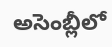అసెంబ్లీలో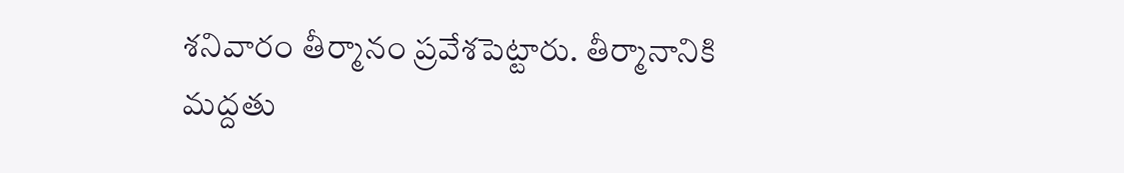శనివారం తీర్మానం ప్రవేశపెట్టారు. తీర్మానానికి మద్దతు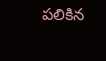పలికిన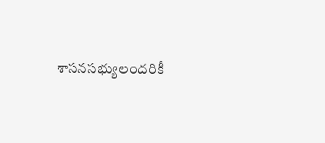శాసనసభ్యులందరికీ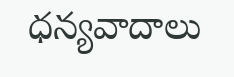ధన్యవాదాలు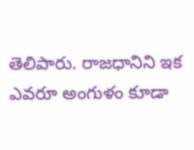తెలిపారు. రాజధానిని ఇక ఎవరూ అంగుళం కూడా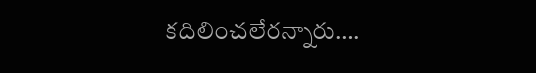కదిలించలేరన్నారు….